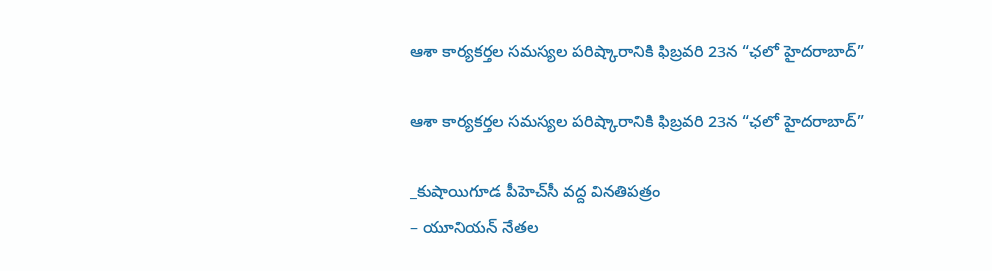ఆశా కార్యకర్తల సమస్యల పరిష్కారానికి ఫిబ్రవరి 23న “ఛలో హైదరాబాద్”

ఆశా కార్యకర్తల సమస్యల పరిష్కారానికి ఫిబ్రవరి 23న “ఛలో హైదరాబాద్”

_కుషాయిగూడ పీహెచ్‌సీ వద్ద వినతిపత్రం
– యూనియన్ నేతల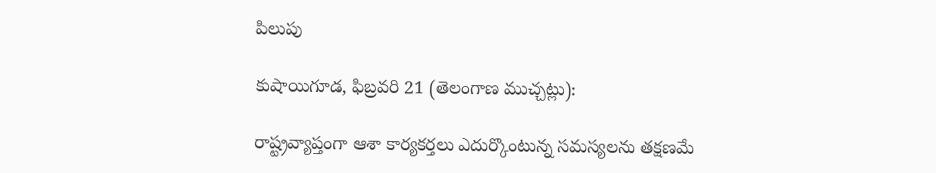పిలుపు

కుషాయిగూడ, ఫిబ్రవరి 21 (తెలంగాణ ముచ్చట్లు):

రాష్ట్రవ్యాప్తంగా ఆశా కార్యకర్తలు ఎదుర్కొంటున్న సమస్యలను తక్షణమే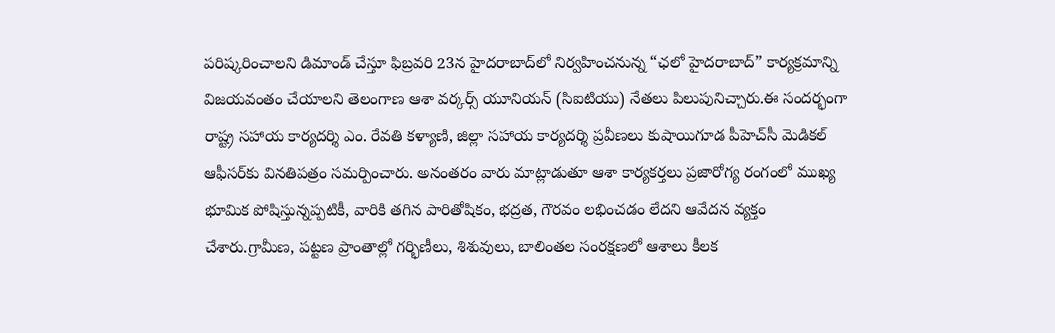పరిష్కరించాలని డిమాండ్ చేస్తూ ఫిబ్రవరి 23న హైదరాబాద్‌లో నిర్వహించనున్న “ఛలో హైదరాబాద్” కార్యక్రమాన్ని విజయవంతం చేయాలని తెలంగాణ ఆశా వర్కర్స్ యూనియన్ (సిఐటియు) నేతలు పిలుపునిచ్చారు.ఈ సందర్భంగా రాష్ట్ర సహాయ కార్యదర్శి ఎం. రేవతి కళ్యాణి, జిల్లా సహాయ కార్యదర్శి ప్రవీణలు కుషాయిగూడ పీహెచ్‌సీ మెడికల్ ఆఫీసర్‌కు వినతిపత్రం సమర్పించారు. అనంతరం వారు మాట్లాడుతూ ఆశా కార్యకర్తలు ప్రజారోగ్య రంగంలో ముఖ్య భూమిక పోషిస్తున్నప్పటికీ, వారికి తగిన పారితోషికం, భద్రత, గౌరవం లభించడం లేదని ఆవేదన వ్యక్తం చేశారు.గ్రామీణ, పట్టణ ప్రాంతాల్లో గర్భిణీలు, శిశువులు, బాలింతల సంరక్షణలో ఆశాలు కీలక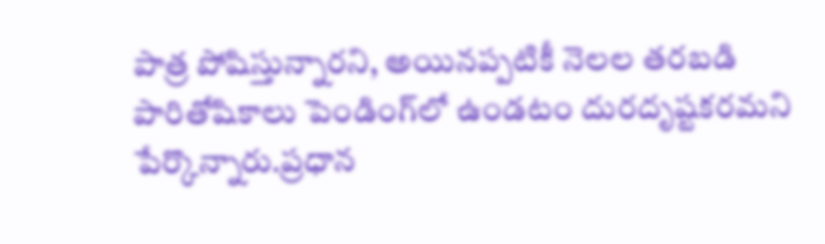పాత్ర పోషిస్తున్నారని, అయినప్పటికీ నెలల తరబడి పారితోషికాలు పెండింగ్‌లో ఉండటం దురదృష్టకరమని పేర్కొన్నారు.ప్రధాన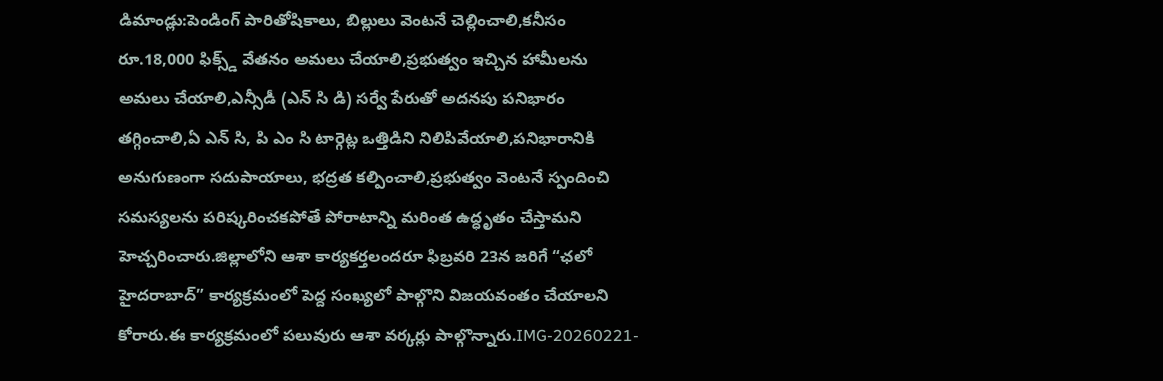డిమాండ్లు:పెండింగ్ పారితోషికాలు, బిల్లులు వెంటనే చెల్లించాలి,కనీసం రూ.18,000 ఫిక్స్డ్ వేతనం అమలు చేయాలి,ప్రభుత్వం ఇచ్చిన హామీలను అమలు చేయాలి,ఎన్సీడీ (ఎన్ సి డి) సర్వే పేరుతో అదనపు పనిభారం తగ్గించాలి,ఏ ఎన్ సి, పి ఎం సి టార్గెట్ల ఒత్తిడిని నిలిపివేయాలి,పనిభారానికి అనుగుణంగా సదుపాయాలు, భద్రత కల్పించాలి,ప్రభుత్వం వెంటనే స్పందించి సమస్యలను పరిష్కరించకపోతే పోరాటాన్ని మరింత ఉద్ధృతం చేస్తామని హెచ్చరించారు.జిల్లాలోని ఆశా కార్యకర్తలందరూ ఫిబ్రవరి 23న జరిగే “ఛలో హైదరాబాద్” కార్యక్రమంలో పెద్ద సంఖ్యలో పాల్గొని విజయవంతం చేయాలని కోరారు.ఈ కార్యక్రమంలో పలువురు ఆశా వర్కర్లు పాల్గొన్నారు.IMG-20260221-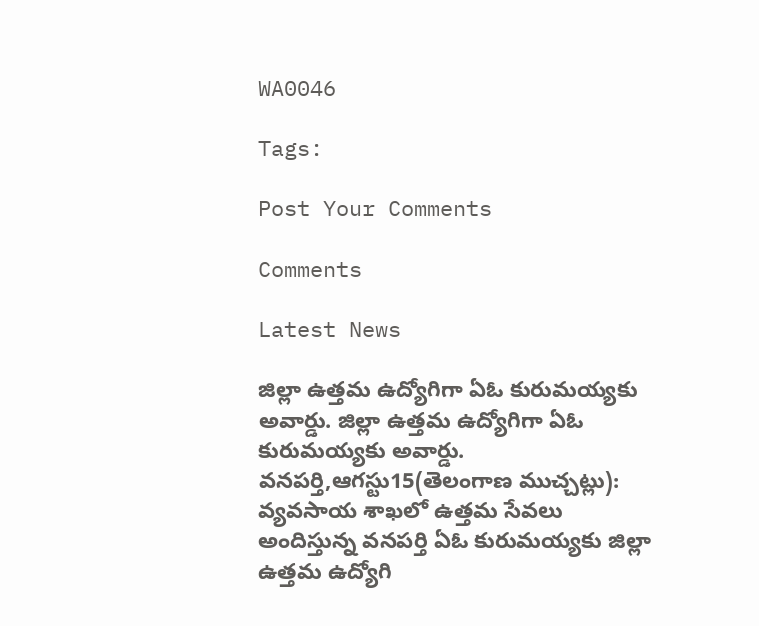WA0046

Tags:

Post Your Comments

Comments

Latest News

జిల్లా ఉత్తమ ఉద్యోగిగా ఏఓ కురుమయ్యకు అవార్డు. జిల్లా ఉత్తమ ఉద్యోగిగా ఏఓ కురుమయ్యకు అవార్డు.
వనపర్తి,ఆగస్టు15(తెలంగాణ ముచ్చట్లు): వ్యవసాయ శాఖలో ఉత్తమ సేవలు అందిస్తున్న వనపర్తి ఏఓ కురుమయ్యకు జిల్లా ఉత్తమ ఉద్యోగి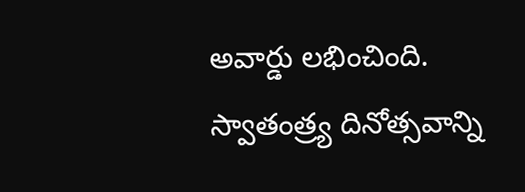అవార్డు లభించింది. స్వాతంత్ర్య దినోత్సవాన్ని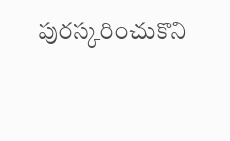పురస్కరించుకొని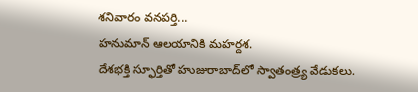శనివారం వనపర్తి...
హనుమాన్ ఆలయానికి మహర్దశ.
దేశభక్తి స్ఫూర్తితో హుజురాబాద్‌లో స్వాతంత్ర్య వేడుకలు.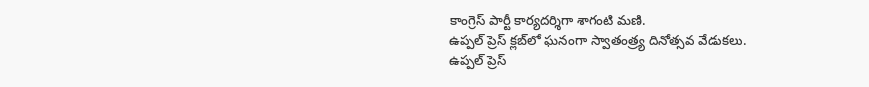కాంగ్రెస్ పార్టీ కార్యదర్శిగా శాగంటి మణి.
ఉప్పల్ ప్రెస్ క్లబ్‌లో ఘనంగా స్వాతంత్ర్య దినోత్సవ వేడుకలు.
ఉప్పల్ ప్రెస్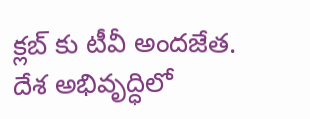క్లబ్‌ కు టీవీ అందజేత.
దేశ అభివృద్ధిలో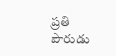ప్రతి పౌరుడు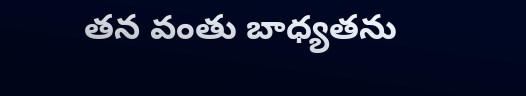తన వంతు బాధ్యతను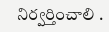నిర్వర్తించాలి .